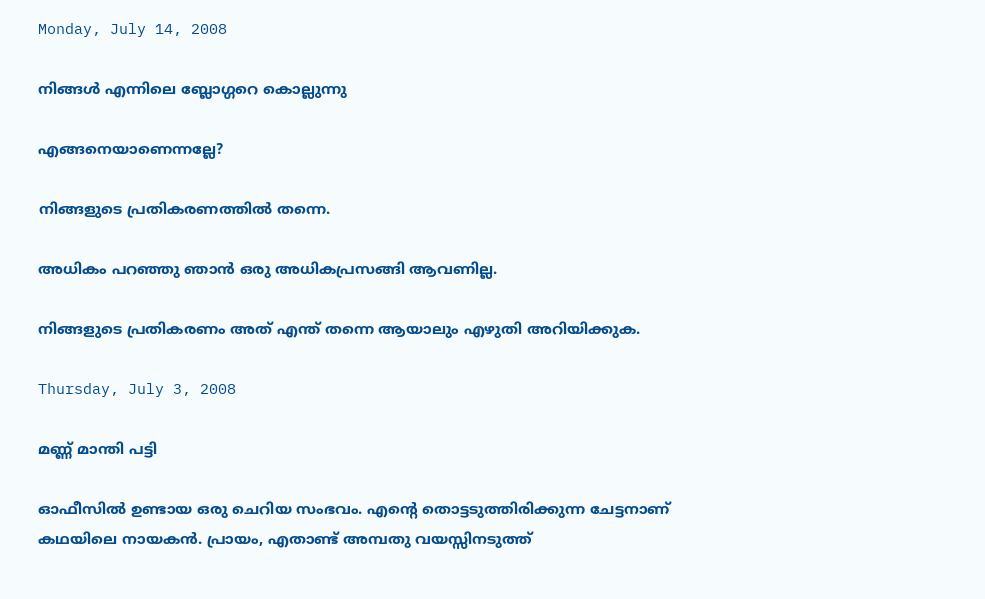Monday, July 14, 2008

നിങ്ങള്‍ എന്നിലെ ബ്ലോഗ്ഗറെ കൊല്ലുന്നു

എങ്ങനെയാണെന്നല്ലേ?

നിങ്ങളുടെ പ്രതികരണത്തില്‍ തന്നെ.

അധികം പറഞ്ഞു ഞാന്‍ ഒരു അധികപ്രസങ്ങി ആവണില്ല.

നിങ്ങളുടെ പ്രതികരണം അത് എന്ത് തന്നെ ആയാലും എഴുതി അറിയിക്കുക.

Thursday, July 3, 2008

മണ്ണ് മാന്തി പട്ടി

ഓഫീസില്‍ ഉണ്ടായ ഒരു ചെറിയ സംഭവം. എന്‍റെ തൊട്ടടുത്തിരിക്കുന്ന ചേട്ടനാണ് കഥയിലെ നായകന്‍. പ്രായം, എതാണ്ട് അമ്പതു വയസ്സിനടുത്ത്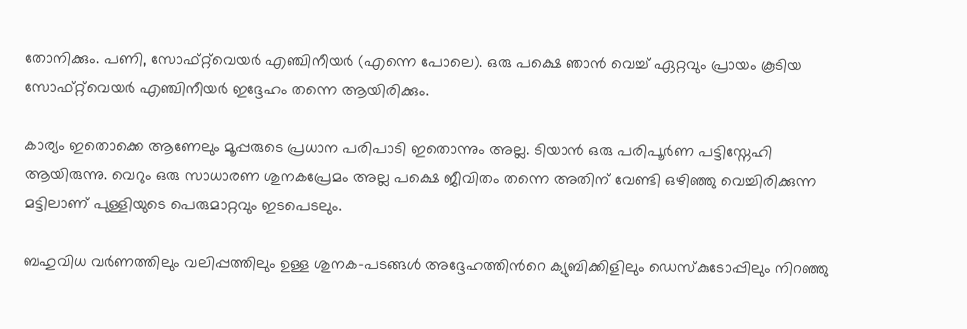തോനിക്കും. പണി, സോഫ്റ്റ്‌വെയര്‍ എഞ്ചിനീയര്‍ (എന്നെ പോലെ). ഒരു പക്ഷെ ഞാന്‍ വെച്ച് ഏറ്റവും പ്രായം കൂടിയ സോഫ്റ്റ്‌വെയര്‍ എഞ്ചിനീയര്‍ ഇദ്ദേഹം തന്നെ ആയിരിക്കും.

കാര്യം ഇതൊക്കെ ആണേലും മൂപ്പരുടെ പ്രധാന പരിപാടി ഇതൊന്നും അല്ല. ടിയാന്‍ ഒരു പരിപൂര്‍ണ പട്ടിസ്നേഹി ആയിരുന്നു. വെറും ഒരു സാധാരണ ശുനകപ്രേമം അല്ല പക്ഷെ ജീവിതം തന്നെ അതിന് വേണ്ടി ഒഴിഞ്ഞു വെച്ചിരിക്കുന്ന മട്ടിലാണ്‌ പുള്ളിയുടെ പെരുമാറ്റവും ഇടപെടലും.

ബഹുവിധ വര്‍ണത്തിലും വലിപ്പത്തിലും ഉള്ള ശുനക-പടങ്ങള്‍ അദ്ദേഹത്തിന്‍റെ ക്യുബിക്കിളിലും ഡെസ്കുടോപ്പിലും നിറഞ്ഞു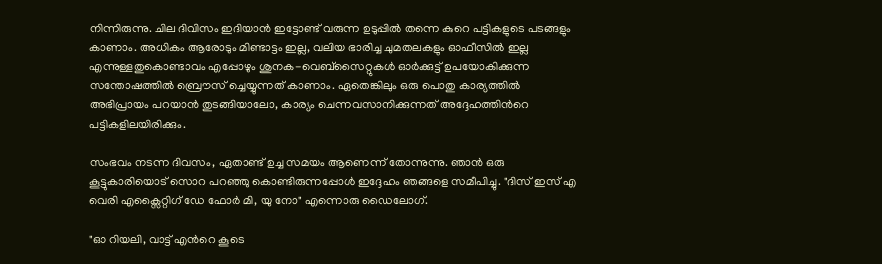നിന്നിരുന്നു. ചില ദിവിസം ഇദിയാന്‍ ഇട്ടോണ്ട് വരുന്ന ഉടുപ്പില്‍ തന്നെ കുറെ പട്ടികളുടെ പടങ്ങളും കാണാം. അധികം ആരോടും മിണ്ടാട്ടം ഇല്ല, വലിയ ഭാരിച്ച ചുമതലകളും ഓഫീസില്‍ ഇല്ല എന്നുള്ളതുകൊണ്ടാവം എപ്പോഴും ശുനക-വെബ്സൈറ്റുകള്‍ ഓര്‍ക്കുട്ട് ഉപയോകിക്കുന്ന സന്തോഷത്തില്‍ ബ്രൌസ് ച്ചെയ്യുന്നത് കാണാം. ഏതെങ്കിലും ഒരു പൊതു കാര്യത്തില്‍ അഭിപ്രായം പറയാന്‍ തുടങ്ങിയാലോ, കാര്യം ചെന്നവസാനിക്കുന്നത് അദ്ദേഹത്തിന്‍റെ പട്ടികളിലയിരിക്കും.

സംഭവം നടന്ന ദിവസം, ഏതാണ്ട് ഉച്ച സമയം ആണെന്ന് തോന്നുന്നു. ഞാന്‍ ഒരു കൂട്ടുകാരിയൊട് സൊറ പറഞ്ഞു കൊണ്ടിരുന്നപ്പോള്‍ ഇദ്ദേഹം ഞങ്ങളെ സമീപിച്ചു. "ദിസ് ഇസ് എ വെരി എക്സൈറ്റിഗ് ഡേ ഫോര്‍ മി, യു നോ" എന്നൊരു ഡൈലോഗ്.

"ഓ റിയലി, വാട്ട് എന്‍റെ കൂടെ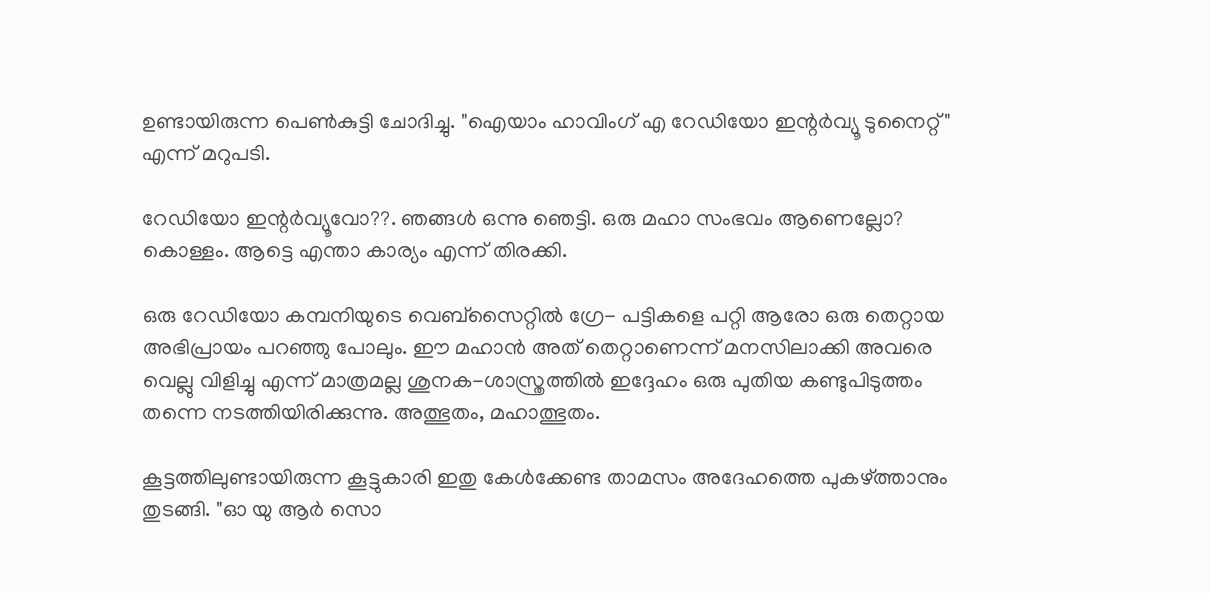ഉണ്ടായിരുന്ന പെണ്‍കുട്ടി ചോദിച്ചു. "ഐയാം ഹാവിംഗ് എ റേഡിയോ ഇന്റര്‍വ്യൂ ടുനൈറ്റ്" എന്ന് മറുപടി.

റേഡിയോ ഇന്റര്‍വ്യൂവോ??. ഞങ്ങള്‍ ഒന്നു ഞെട്ടി. ഒരു മഹാ സംഭവം ആണെല്ലോ? കൊള്ളം. ആട്ടെ എന്താ കാര്യം എന്ന് തിരക്കി.

ഒരു റേഡിയോ കമ്പനിയുടെ വെബ്സൈറ്റില്‍ ഗ്രേ- പട്ടികളെ പറ്റി ആരോ ഒരു തെറ്റായ അഭിപ്രായം പറഞ്ഞു പോലും. ഈ മഹാന്‍ അത് തെറ്റാണെന്ന് മനസിലാക്കി അവരെ വെല്ലു വിളിച്ചു എന്ന് മാത്രമല്ല ശുനക-ശാസ്ത്രത്തില്‍ ഇദ്ദേഹം ഒരു പുതിയ കണ്ടുപിടുത്തം തന്നെ നടത്തിയിരിക്കുന്നു. അത്ഭുതം, മഹാത്ഭുതം.

കൂട്ടത്തിലുണ്ടായിരുന്ന കൂട്ടുകാരി ഇതു കേള്‍ക്കേണ്ട താമസം അദേഹത്തെ പുകഴ്ത്താനും തുടങ്ങി. "ഓ യു ആര്‍ സൊ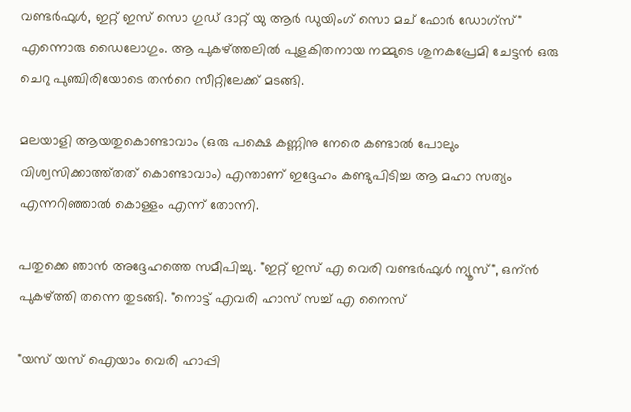വണ്ടര്‍ഫുള്‍, ഇറ്റ് ഇസ് സൊ ഗുഡ് ദാറ്റ് യു ആര്‍ ഡുയിംഗ് സൊ മച് ഫോര്‍ ഡോഗ്സ്" എന്നൊരു ഡൈലോഗും. ആ പുകഴ്ത്തലില്‍ പുളകിതനായ നമ്മുടെ ശുനകപ്രേമി ചേട്ടന്‍ ഒരു ചെറു പുഞ്ചിരിയോടെ തന്‍റെ സീറ്റിലേക്ക് മടങ്ങി.

മലയാളി ആയതുകൊണ്ടാവാം (ഒരു പക്ഷെ കണ്ണിനു നേരെ കണ്ടാല്‍ പോലും വിശ്വസിക്കാത്ത്തത് കൊണ്ടാവാം) എന്താണ് ഇദ്ദേഹം കണ്ടുപിടിച്ച ആ മഹാ സത്യം എന്നറിഞ്ഞാല്‍ കൊള്ളം എന്ന് തോന്നി.

പതുക്കെ ഞാന്‍ അദ്ദേഹത്തെ സമീപിച്ചു. "ഇറ്റ് ഇസ് എ വെരി വണ്ടര്‍ഫുള്‍ ന്യൂസ്", ഒന്ന്‍ പുകഴ്ത്തി തന്നെ തുടങ്ങി. "നൊട്ട് എവരി ഹാസ്‌ സച്ച് എ നൈസ്

"യസ് യസ് ഐയാം വെരി ഹാപ്പി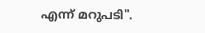എന്ന് മറുപടി".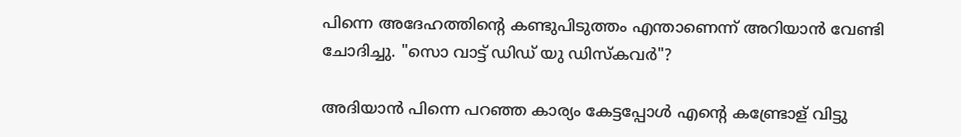പിന്നെ അദേഹത്തിന്‍റെ കണ്ടുപിടുത്തം എന്താണെന്ന് അറിയാന്‍ വേണ്ടി ചോദിച്ചു. "സൊ വാട്ട് ഡിഡ് യു ഡിസ്കവര്‍"?

അദിയാന്‍ പിന്നെ പറഞ്ഞ കാര്യം കേട്ടപ്പോള്‍ എന്‍റെ കണ്ട്രോള് വിട്ടു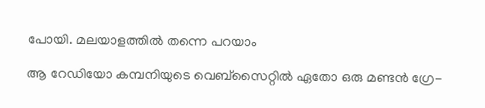പോയി. മലയാളത്തില്‍ തന്നെ പറയാം

ആ റേഡിയോ കമ്പനിയുടെ വെബ്സൈറ്റില്‍ ഏതോ ഒരു മണ്ടന്‍ ഗ്രേ-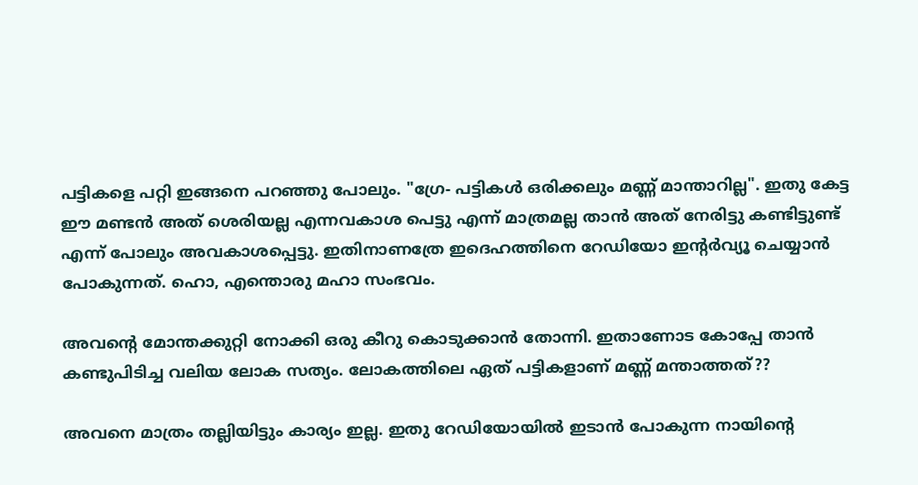പട്ടികളെ പറ്റി ഇങ്ങനെ പറഞ്ഞു പോലും. "ഗ്രേ- പട്ടികള്‍ ഒരിക്കലും മണ്ണ് മാന്താറില്ല". ഇതു കേട്ട ഈ മണ്ടന്‍ അത് ശെരിയല്ല എന്നവകാശ പെട്ടു എന്ന് മാത്രമല്ല താന്‍ അത് നേരിട്ടു കണ്ടിട്ടുണ്ട് എന്ന് പോലും അവകാശപ്പെട്ടു. ഇതിനാണത്രേ ഇദെഹത്തിനെ റേഡിയോ ഇന്റര്‍വ്യൂ ചെയ്യാന്‍ പോകുന്നത്. ഹൊ, എന്തൊരു മഹാ സംഭവം.

അവന്‍റെ മോന്തക്കുറ്റി നോക്കി ഒരു കീറു കൊടുക്കാന്‍ തോന്നി. ഇതാണോട കോപ്പേ താന്‍ കണ്ടുപിടിച്ച വലിയ ലോക സത്യം. ലോകത്തിലെ ഏത് പട്ടികളാണ് മണ്ണ് മന്താത്തത്??

അവനെ മാത്രം തല്ലിയിട്ടും കാര്യം ഇല്ല. ഇതു റേഡിയോയില്‍ ഇടാന്‍ പോകുന്ന നായിന്‍റെ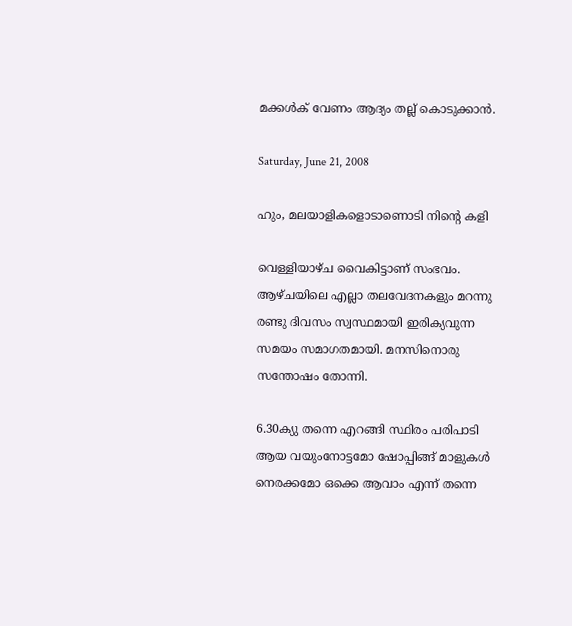മക്കള്‍ക്‌ വേണം ആദ്യം തല്ല് കൊടുക്കാന്‍.

Saturday, June 21, 2008

ഹും, മലയാളികളൊടാണൊടി നിന്‍റെ കളി

വെള്ളിയാഴ്ച വൈകിട്ടാണ് സംഭവം.
ആഴ്ചയിലെ എല്ലാ തലവേദനകളും മറന്നു രണ്ടു ദിവസം സ്വസ്ഥമായി ഇരിക്യവുന്ന സമയം സമാഗതമായി. മനസിനൊരു സന്തോഷം തോന്നി.

6.30ക്യു തന്നെ എറങ്ങി സ്ഥിരം പരിപാടി ആയ വയുംനോട്ടമോ ഷോപ്പിങ്ങ് മാളുകള്‍ നെരക്കമോ ഒക്കെ ആവാം എന്ന് തന്നെ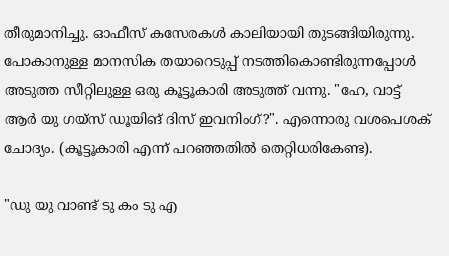തീരുമാനിച്ചു. ഓഫീസ് കസേരകള്‍ കാലിയായി തുടങ്ങിയിരുന്നു. പോകാനുള്ള മാനസിക തയാറെടുപ്പ് നടത്തികൊണ്ടിരുന്നപ്പോള്‍ അടുത്ത സീറ്റിലുള്ള ഒരു കൂട്ടൂകാരി അടുത്ത് വന്നു. "ഹേ, വാട്ട് ആര്‍ യു ഗയ്സ് ഡൂയിങ് ദിസ് ഇവനിംഗ്?". എന്നൊരു വശപെശക് ചോദ്യം. (കൂട്ടൂകാരി എന്ന് പറഞ്ഞതില്‍ തെറ്റിധരികേണ്ട).

"ഡു യു വാണ്ട് ടു കം ടു എ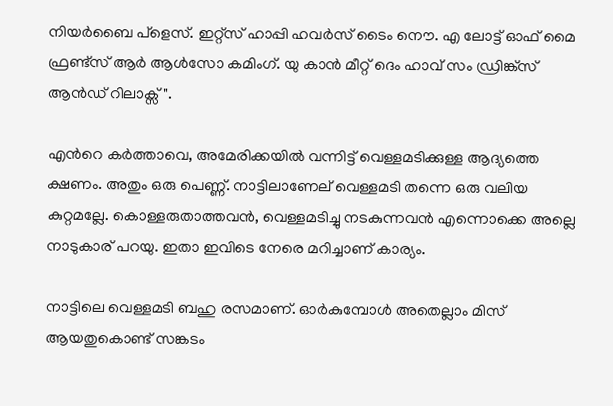നിയര്‍ബൈ പ്ളെസ്. ഇറ്റ്സ് ഹാപ്പി ഹവര്‍സ്‌ ടൈം നൌ. എ ലോട്ട് ഓഫ് മൈ ഫ്രണ്ട്സ് ആര്‍ ആള്‍സോ കമിംഗ്. യു കാന്‍ മീറ്റ് ദെം ഹാവ് സം ഡ്രിങ്ക്സ് ആന്‍ഡ് റിലാക്സ്".

എന്‍റെ കര്‍ത്താവെ, അമേരിക്കയില്‍ വന്നിട്ട് വെള്ളമടിക്കുള്ള ആദ്യത്തെ ക്ഷണം. അതും ഒരു പെണ്ണ്. നാട്ടിലാണേല് വെള്ളമടി തന്നെ ഒരു വലിയ കുറ്റമല്ലേ. കൊള്ളരുതാത്തവന്‍, വെള്ളമടിച്ചു നടകുന്നവന്‍ എന്നൊക്കെ അല്ലെ നാടുകാര് പറയു. ഇതാ ഇവിടെ നേരെ മറിച്ചാണ് കാര്യം.

നാട്ടിലെ വെള്ളമടി ബഹു രസമാണ്. ഓര്‍കുമ്പോള്‍ അതെല്ലാം മിസ് ആയതുകൊണ്ട് സങ്കടം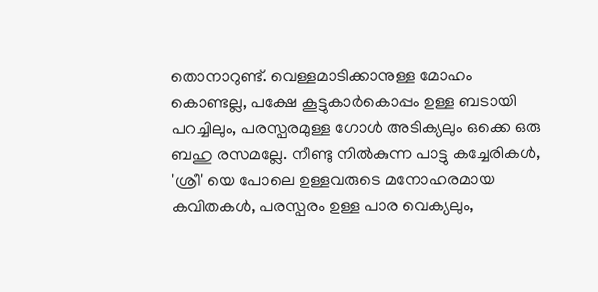തൊനാറുണ്ട്. വെള്ളമാടിക്കാനുള്ള മോഹം കൊണ്ടല്ല, പക്ഷേ കൂട്ടുകാര്‍കൊപ്പം ഉള്ള ബടായി പറച്ചിലും, പരസ്പരമുള്ള ഗോള്‍ അടിക്യലും ഒക്കെ ഒരു ബഹു രസമല്ലേ. നീണ്ടു നില്‍കുന്ന പാട്ടു കച്ചേരികള്‍, 'ശ്രീ' യെ പോലെ ഉള്ളവരുടെ മനോഹരമായ കവിതകള്‍, പരസ്പരം ഉള്ള പാര വെക്യലും,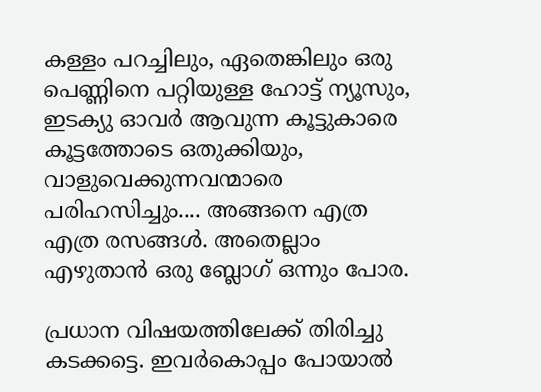കള്ളം പറച്ചിലും, ഏതെങ്കിലും ഒരു പെണ്ണിനെ പറ്റിയുള്ള ഹോട്ട് ന്യൂസും, ഇടക്യു ഓവര്‍ ആവുന്ന കൂട്ടുകാരെ കൂട്ടത്തോടെ ഒതുക്കിയും, വാളുവെക്കുന്നവന്മാരെ പരിഹസിച്ചും.... അങ്ങനെ എത്ര എത്ര രസങ്ങള്‍. അതെല്ലാം എഴുതാന്‍ ഒരു ബ്ലോഗ് ഒന്നും പോര.

പ്രധാന വിഷയത്തിലേക്ക് തിരിച്ചു കടക്കട്ടെ. ഇവര്‍കൊപ്പം പോയാല്‍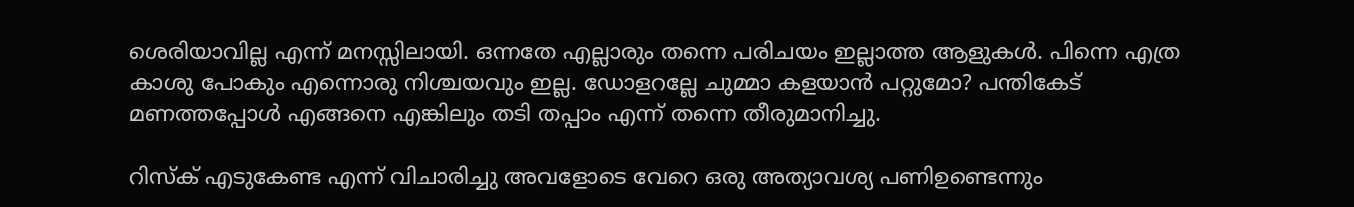ശെരിയാവില്ല എന്ന് മനസ്സിലായി. ഒന്നതേ എല്ലാരും തന്നെ പരിചയം ഇല്ലാത്ത ആളുകള്‍. പിന്നെ എത്ര കാശു പോകും എന്നൊരു നിശ്ചയവും ഇല്ല. ഡോളറല്ലേ ചുമ്മാ കളയാന്‍ പറ്റുമോ? പന്തികേട്‌ മണത്തപ്പോള്‍ എങ്ങനെ എങ്കിലും തടി തപ്പാം എന്ന് തന്നെ തീരുമാനിച്ചു.

റിസ്ക് എടുകേണ്ട എന്ന് വിചാരിച്ചു അവളോടെ വേറെ ഒരു അത്യാവശ്യ പണിഉണ്ടെന്നും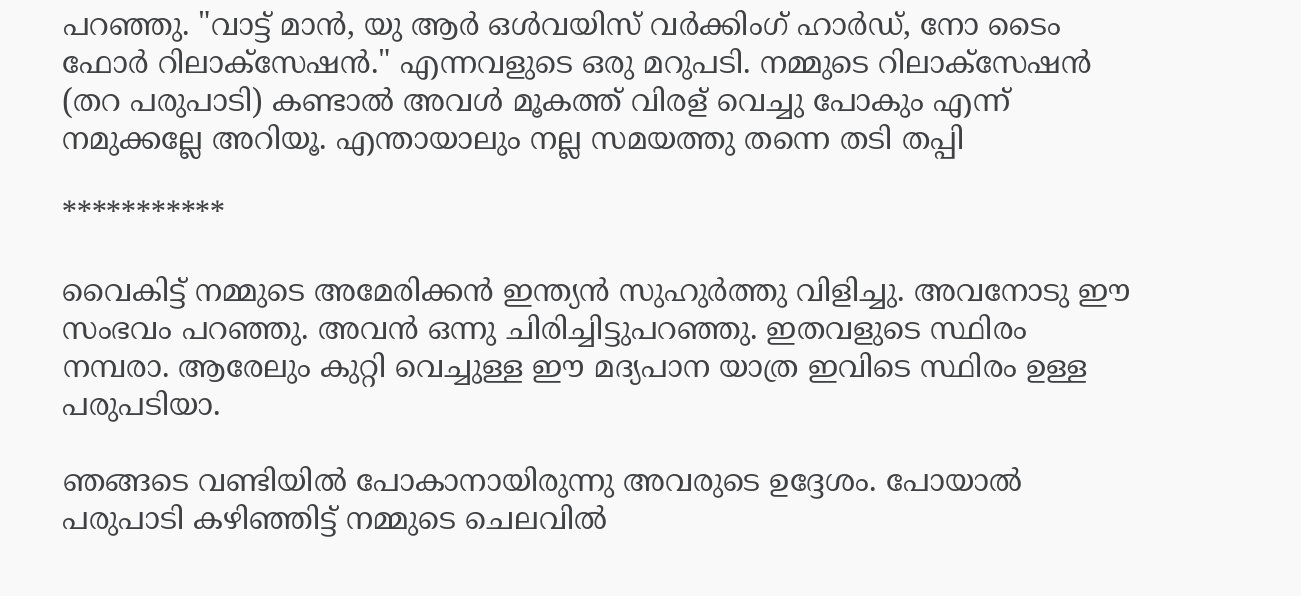പറഞ്ഞു. "വാട്ട് മാന്‍, യു ആര്‍ ഒള്‍വയിസ് വര്‍ക്കിംഗ്‌ ഹാര്‍ഡ്, നോ ടൈം ഫോര്‍ റിലാക്സേഷന്‍." എന്നവളുടെ ഒരു മറുപടി. നമ്മുടെ റിലാക്സേഷന്‍ (തറ പരുപാടി) കണ്ടാല്‍ അവള്‍ മൂകത്ത്‌ വിരള് വെച്ചു പോകും എന്ന് നമുക്കല്ലേ അറിയൂ. എന്തായാലും നല്ല സമയത്തു തന്നെ തടി തപ്പി

***********

വൈകിട്ട് നമ്മുടെ അമേരിക്കന്‍ ഇന്ത്യന്‍ സുഹുര്‍ത്തു വിളിച്ചു. അവനോടു ഈ സംഭവം പറഞ്ഞു. അവന്‍ ഒന്നു ചിരിച്ചിട്ടുപറഞ്ഞു. ഇതവളുടെ സ്ഥിരം നമ്പരാ. ആരേലും കുറ്റി വെച്ചുള്ള ഈ മദ്യപാന യാത്ര ഇവിടെ സ്ഥിരം ഉള്ള പരുപടിയാ.

ഞങ്ങടെ വണ്ടിയില്‍ പോകാനായിരുന്നു അവരുടെ ഉദ്ദേശം. പോയാല്‍ പരുപാടി കഴിഞ്ഞിട്ട് നമ്മുടെ ചെലവില്‍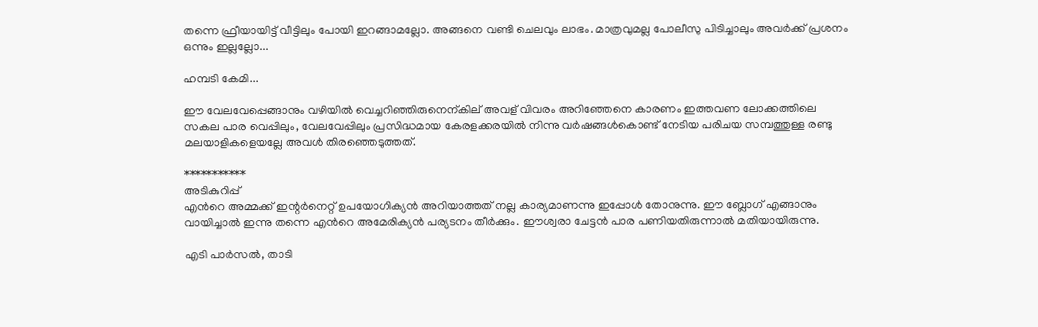തന്നെ ഫ്രീയായിട്ട് വീട്ടിലും പോയി ഇറങ്ങാമല്ലോ. അങ്ങനെ വണ്ടി ചെലവും ലാഭം. മാത്രവുമല്ല പോലീസു പിടിച്ചാലും അവര്‍ക്ക് പ്രശനം ഒന്നും ഇല്ലല്ലോ...

ഹമ്പടി കേമി...

ഈ വേലവേപ്പെങ്ങാനും വഴിയില്‍ വെച്ചറിഞ്ഞിരുനെന്കില് അവള് വിവരം അറിഞ്ഞേനെ കാരണം ഇത്തവണ ലോക്കത്തിലെ സകല പാര വെപ്പിലും, വേലവേപ്പിലും പ്രസിദ്ധമായ കേരളക്കരയില്‍ നിന്നു വര്‍ഷങ്ങള്‍കൊണ്ട്‌ നേടിയ പരിചയ സമ്പത്തുള്ള രണ്ടു മലയാളികളെയല്ലേ അവള്‍ തിരഞ്ഞെടുത്തത്.

***********
അടികുറിപ്പ്
എന്‍റെ അമ്മക്ക് ഇന്റര്‍നെറ്റ് ഉപയോഗിക്യന്‍ അറിയാത്തത് നല്ല കാര്യമാണന്നു ഇപ്പോള്‍ തോനുന്നു. ഈ ബ്ലോഗ് എങ്ങാനും വായിച്ചാല്‍ ഇന്നു തന്നെ എന്‍റെ അമേരിക്യന്‍ പര്യടനം തീര്‍ക്കും. ഈശ്വരാ ചേട്ടന്‍ പാര പണിയതിരുന്നാല്‍ മതിയായിരുന്നു.

എടി പാര്‍സല്‍, താടി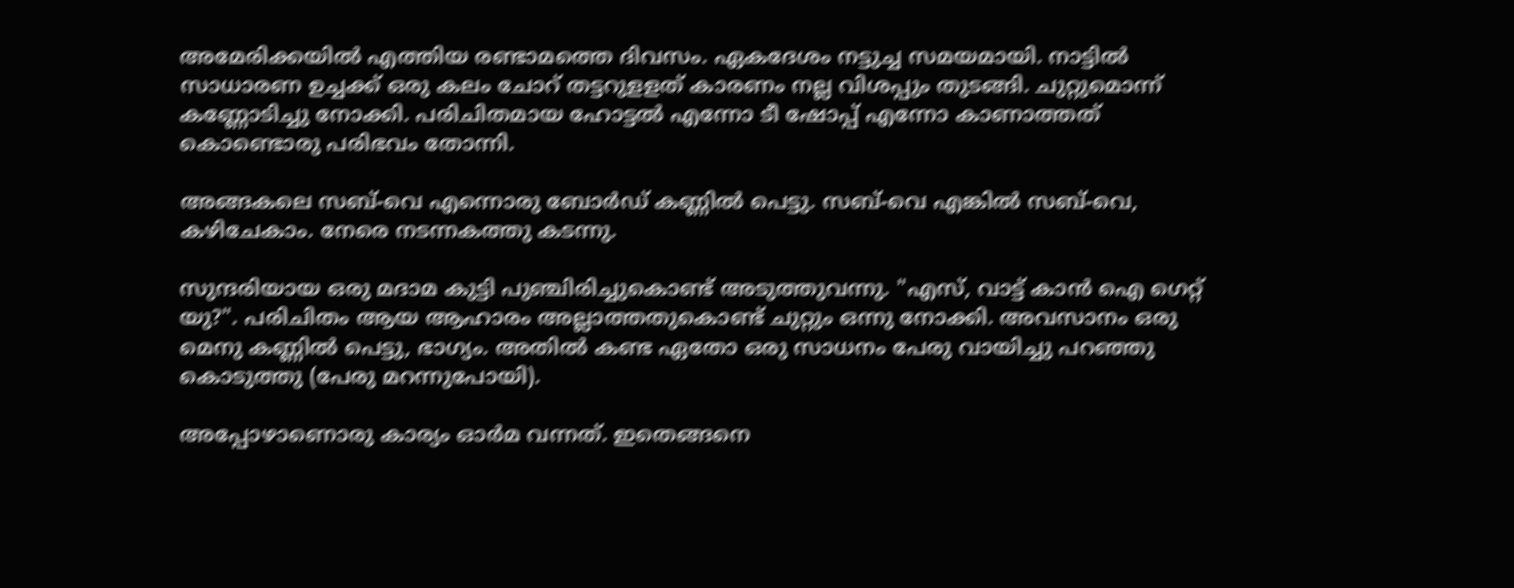അമേരിക്കയില്‍ എത്തിയ രണ്ടാമത്തെ ദിവസം. ഏകദേശം നട്ടുച്ച സമയമായി. നാട്ടില്‍ സാധാരണ ഉച്ചക്ക് ഒരു കലം ചോറ് തട്ടറുളളത് കാരണം നല്ല വിശപ്പും തുടങ്ങി. ചുറ്റുമൊന്ന് കണ്ണോടിച്ചു നോക്കി. പരിചിതമായ ഹോട്ടല്‍ എന്നോ ടീ ഷോപ്പ് എന്നോ കാണാത്തത് കൊണ്ടൊരു പരിഭവം തോന്നി.

അങ്ങകലെ സബ്-വെ എന്നൊരു ബോര്‍ഡ് കണ്ണില്‍ പെട്ടു. സബ്-വെ എങ്കില്‍ സബ്-വെ, കഴിചേകാം. നേരെ നടന്നകത്തു കടന്നു.

സുന്ദരിയായ ഒരു മദാമ കുട്ടി പുഞ്ചിരിച്ചുകൊണ്ട് അടുത്തുവന്നു. "എസ്, വാട്ട് കാന്‍ ഐ ഗെറ്റ് യു?". പരിചിതം ആയ ആഹാരം അല്ലാത്തതുകൊണ്ട് ചുറ്റും ഒന്നു നോക്കി. അവസാനം ഒരു മെനു കണ്ണില്‍ പെട്ടു, ഭാഗ്യം. അതില്‍ കണ്ട ഏതോ ഒരു സാധനം പേരു വായിച്ചു പറഞ്ഞു കൊടുത്തു (പേരു മറന്നുപോയി).

അപ്പോഴാണൊരു കാര്യം ഓര്‍മ വന്നത്. ഇതെങ്ങനെ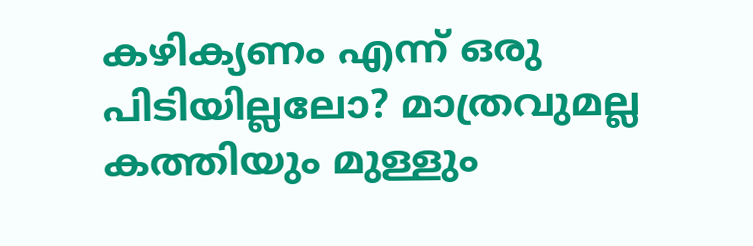കഴിക്യണം എന്ന് ഒരു പിടിയില്ലലോ? മാത്രവുമല്ല കത്തിയും മുള്ളും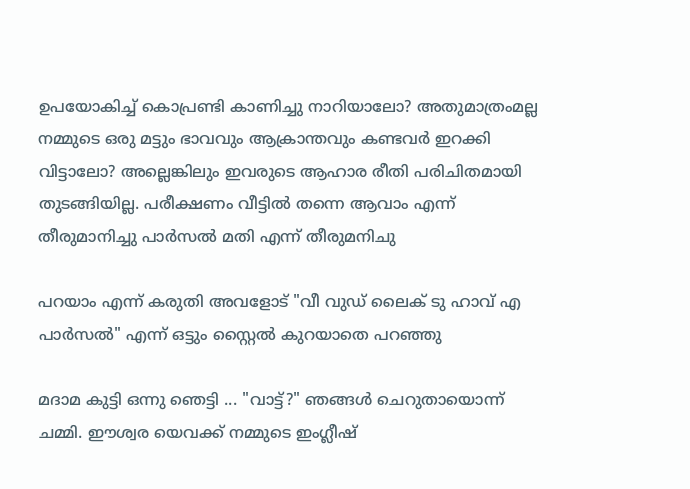ഉപയോകിച്ച് കൊപ്രണ്ടി കാണിച്ചു നാറിയാലോ? അതുമാത്രംമല്ല നമ്മുടെ ഒരു മട്ടും ഭാവവും ആക്രാന്തവും കണ്ടവര്‍ ഇറക്കി വിട്ടാലോ? അല്ലെങ്കിലും ഇവരുടെ ആഹാര രീതി പരിചിതമായി തുടങ്ങിയില്ല. പരീക്ഷണം വീട്ടില്‍ തന്നെ ആവാം എന്ന് തീരുമാനിച്ചു പാര്‍സല്‍ മതി എന്ന് തീരുമനിചു

പറയാം എന്ന് കരുതി അവളോട്‌ "വീ വുഡ് ലൈക്‌ ടു ഹാവ് എ പാര്‍സല്‍" എന്ന് ഒട്ടും സ്റ്റൈല്‍ കുറയാതെ പറഞ്ഞു

മദാമ കുട്ടി ഒന്നു ഞെട്ടി ... "വാട്ട്?" ഞങ്ങള്‍ ചെറുതായൊന്ന് ചമ്മി. ഈശ്വര യെവക്ക് നമ്മുടെ ഇംഗ്ലീഷ്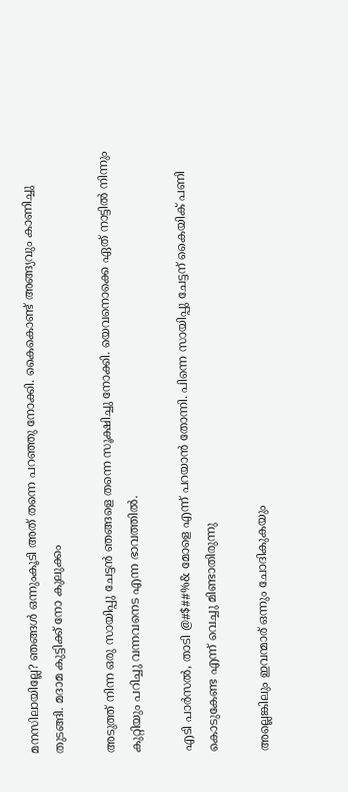മനസിലായില്ലേ? ഞങ്ങള്‍ ഒന്നുംകൂടി അത് തന്നെ പറഞ്ഞു നോക്കി. കൈകൊണ്ട് അങ്ങ്യവും കാണിച്ചു തുടങ്ങി. മദാമ കുട്ടിക്ക് നോ കുലുക്കം

അടുത്ത് നിന്ന ഒരു സായിപ്പു ചേട്ടന്‍ ഞങ്ങളെ തന്നെ സൂക്ഷിച്ചു നോക്കി. യെവനൊക്കെ ഏത് നാട്ടില്‍ നിന്നും കുറ്റിയും പറിച്ചു വന്നവനെട എന്ന ഭാവത്തില്‍.

എടി പാര്‍സല്‍, താടി @#$##%& മോളെ എന്ന് പറയാന്‍ തോന്നി. പിന്നെ സായിപ്പു ചേട്ടന് കൈയിക് പണി കൊടുകേണ്ട എന്ന് വെച്ചു മിണ്ടാതിരുന്നു

അല്ലെങ്കിലും ഇവന്മാര് ഒന്നും ചോദികുകയും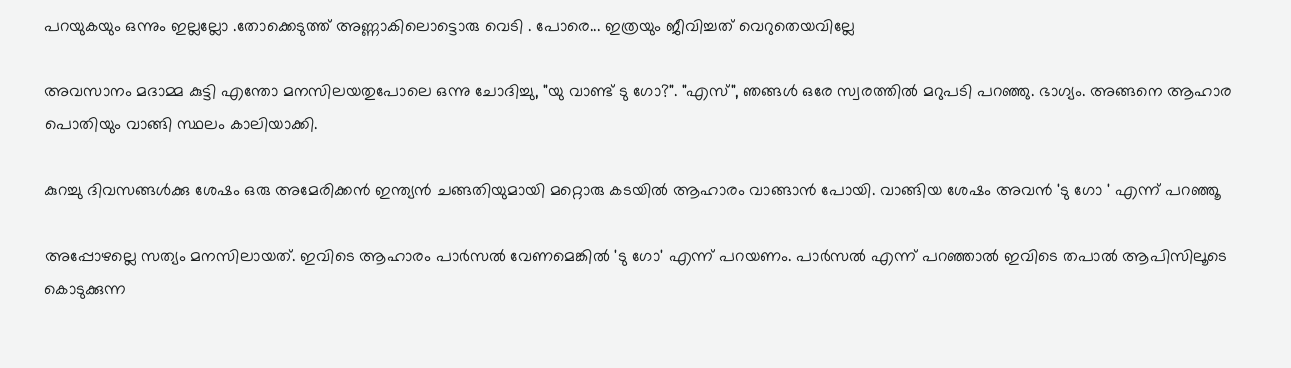പറയുകയും ഒന്നും ഇല്ലല്ലോ .തോക്കെടുത്ത് അണ്ണാകിലൊട്ടൊരു വെടി . പോരെ... ഇത്രയും ജീവിച്ചത് വെറുതെയവില്ലേ

അവസാനം മദാമ്മ കുട്ടി എന്തോ മനസിലയതുപോലെ ഒന്നു ചോദിച്ചു, "യു വാണ്ട് ടു ഗോ?". "എസ്", ഞങ്ങള്‍ ഒരേ സ്വരത്തില്‍ മറുപടി പറഞ്ഞു. ഭാഗ്യം. അങ്ങനെ ആഹാര പൊതിയും വാങ്ങി സ്ഥലം കാലിയാക്കി.

കുറച്ചു ദിവസങ്ങള്‍ക്കു ശേഷം ഒരു അമേരിക്കന്‍ ഇന്ത്യന്‍ ചങ്ങതിയുമായി മറ്റൊരു കടയില്‍ ആഹാരം വാങ്ങാന്‍ പോയി. വാങ്ങിയ ശേഷം അവന്‍ 'ടു ഗോ ' എന്ന് പറഞ്ഞൂ

അപ്പോഴല്ലെ സത്യം മനസിലായത്. ഇവിടെ ആഹാരം പാര്‍സല്‍ വേണമെങ്കില്‍ 'ടു ഗോ' എന്ന് പറയണം. പാര്‍സല്‍ എന്ന് പറഞ്ഞാല്‍ ഇവിടെ തപാല്‍ ആപിസിലൂടെ കൊടുക്കുന്ന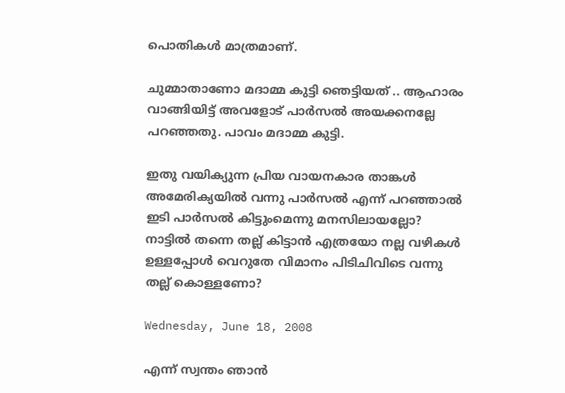പൊതികള്‍ മാത്രമാണ്.

ചുമ്മാതാണോ മദാമ്മ കുട്ടി ഞെട്ടിയത് .. ആഹാരം വാങ്ങിയിട്ട് അവളോട്‌ പാര്‍സല്‍ അയക്കനല്ലേ പറഞ്ഞതു. പാവം മദാമ്മ കുട്ടി.

ഇതു വയിക്യുന്ന പ്രിയ വായനകാര താങ്കള്‍ അമേരിക്യയില്‍ വന്നു പാര്‍സല്‍ എന്ന് പറഞ്ഞാല്‍ ഇടി പാര്‍സല്‍ കിട്ടുംമെന്നു മനസിലായല്ലോ?
നാട്ടില്‍ തന്നെ തല്ല് കിട്ടാന്‍ എത്രയോ നല്ല വഴികള്‍ ഉള്ളപ്പോള്‍ വെറുതേ വിമാനം പിടിചിവിടെ വന്നു തല്ല് കൊള്ളണോ?

Wednesday, June 18, 2008

എന്ന് സ്വന്തം ഞാന്‍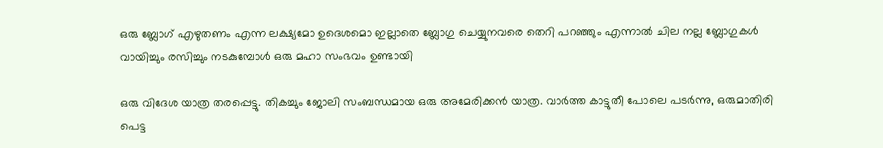ഒരു ബ്ലോഗ് എഴുതണം എന്ന ലക്ഷ്യമോ ഉദെശമൊ ഇല്ലാതെ ബ്ലോഗു ചെയ്യുനവരെ തെറി പറഞ്ഞും എന്നാല്‍ ചില നല്ല ബ്ലോഗുകള്‍ വായിച്ചും രസിച്ചും നടകുമ്പോള്‍ ഒരു മഹാ സംഭവം ഉണ്ടായി

ഒരു വിദേശ യാത്ര തരപ്പെട്ടു. തികച്ചും ജോലി സംബന്ധമായ ഒരു അമേരിക്കന്‍ യാത്ര. വാര്‍ത്ത കാട്ടുതീ പോലെ പടര്‍ന്നു, ഒരുമാതിരി പെട്ട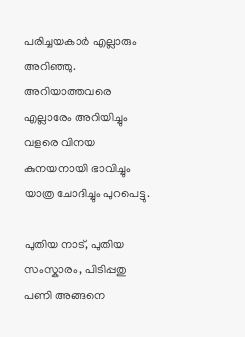പരിച്ചയകാര്‍ എല്ലാരും അറിഞ്ഞു. അറിയാത്തവരെ എല്ലാരേം അറിയിച്ചും വളരെ വിനയ കുനയനായി ഭാവിച്ചും യാത്ര ചോദിച്ചും പുറപെട്ടു.

പുതിയ നാട്, പുതിയ സംസ്കാരം, പിടിപ്പതു പണി അങ്ങനെ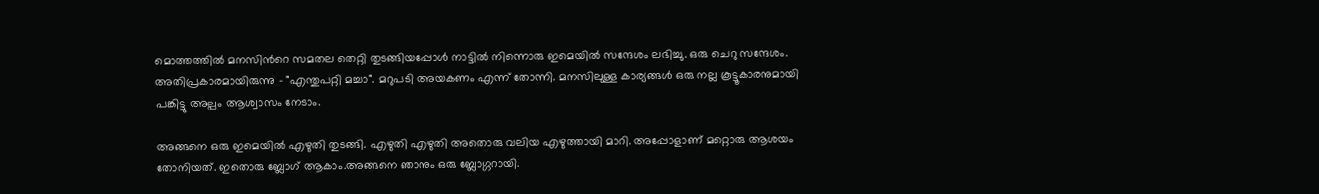മൊത്തത്തില്‍ മനസിന്‍റെ സമതല തെറ്റി തുടങ്ങിയപ്പോള്‍ നാട്ടില്‍ നിന്നൊരു ഇമെയില്‍ സന്ദേശം ലഭിച്ചു. ഒരു ചെറു സന്ദേശം. അതിപ്രകാരമായിരുന്നു - "എന്തുപറ്റി മച്ചാ". മറുപടി അയകണം എന്ന് തോന്നി. മനസിലുള്ള കാര്യങ്ങള്‍ ഒരു നല്ല കൂട്ടൂകാരനുമായി പങ്കിട്ടു അല്പം ആശ്വാസം നേടാം.

അങ്ങനെ ഒരു ഇമെയില്‍ എഴുതി തുടങ്ങി. എഴുതി എഴുതി അതൊരു വലിയ എഴുത്തായി മാറി. അപ്പോളാണ് മറ്റൊരു ആശയം തോനിയത്. ഇതൊരു ബ്ലോഗ് ആകാം.അങ്ങനെ ഞാനും ഒരു ബ്ലോഗ്ഗറായി.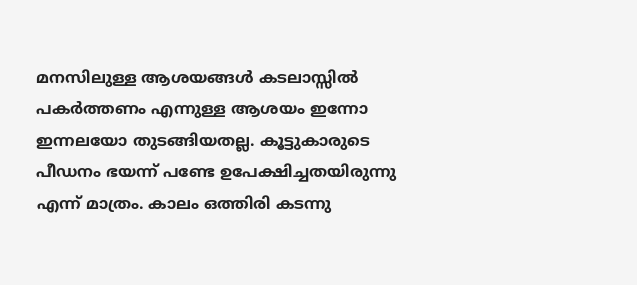മനസിലുള്ള ആശയങ്ങള്‍ കടലാസ്സില്‍ പകര്‍ത്തണം എന്നുള്ള ആശയം ഇന്നോ ഇന്നലയോ തുടങ്ങിയതല്ല. കൂട്ടുകാരുടെ പീഡനം ഭയന്ന് പണ്ടേ ഉപേക്ഷിച്ചതയിരുന്നു എന്ന് മാത്രം. കാലം ഒത്തിരി കടന്നു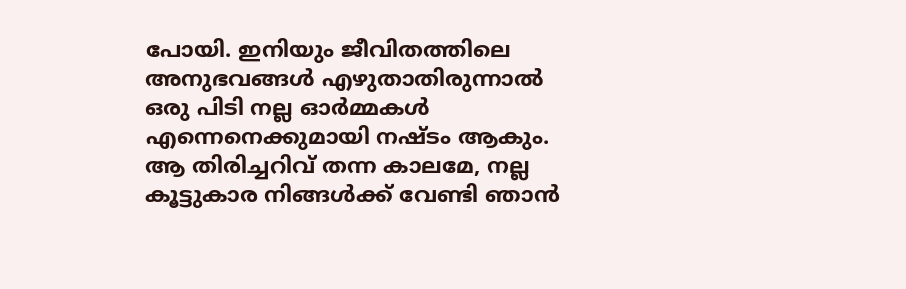പോയി. ഇനിയും ജീവിതത്തിലെ അനുഭവങ്ങള്‍ എഴുതാതിരുന്നാല്‍ ഒരു പിടി നല്ല ഓര്‍മ്മകള്‍ എന്നെനെക്കുമായി നഷ്ടം ആകും. ആ തിരിച്ചറിവ് തന്ന കാലമേ, നല്ല കൂട്ടുകാര നിങ്ങള്‍ക്ക് വേണ്ടി ഞാന്‍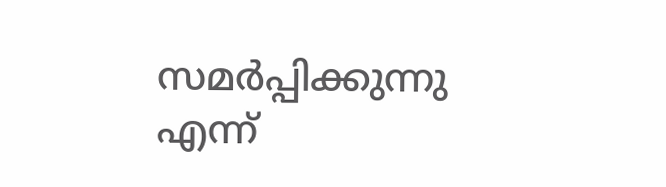സമര്‍പ്പിക്കുന്നു
എന്ന്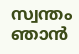സ്വന്തം ഞാന്‍